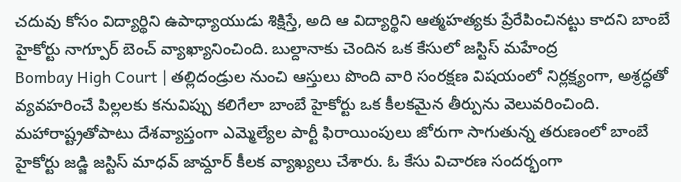చదువు కోసం విద్యార్థిని ఉపాధ్యాయుడు శిక్షిస్తే, అది ఆ విద్యార్థిని ఆత్మహత్యకు ప్రేరేపించినట్టు కాదని బాంబే హైకోర్టు నాగ్పూర్ బెంచ్ వ్యాఖ్యానించింది. బుల్దానాకు చెందిన ఒక కేసులో జస్టిస్ మహేంద్ర
Bombay High Court | తల్లిదండ్రుల నుంచి ఆస్తులు పొంది వారి సంరక్షణ విషయంలో నిర్లక్ష్యంగా, అశ్రద్ధతో వ్యవహరించే పిల్లలకు కనువిప్పు కలిగేలా బాంబే హైకోర్టు ఒక కీలకమైన తీర్పును వెలువరించింది.
మహారాష్ట్రతోపాటు దేశవ్యాప్తంగా ఎమ్మెల్యేల పార్టీ ఫిరాయింపులు జోరుగా సాగుతున్న తరుణంలో బాంబే హైకోర్టు జడ్జి జస్టిస్ మాధవ్ జామ్దార్ కీలక వ్యాఖ్యలు చేశారు. ఓ కేసు విచారణ సందర్భంగా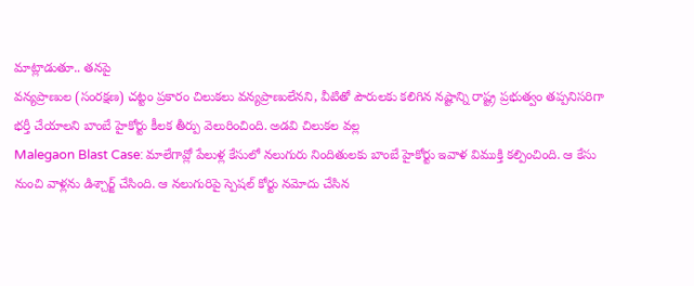మాట్లాడుతూ.. తనపై
వన్యప్రాణుల (సంరక్షణ) చట్టం ప్రకారం చిలుకలు వన్యప్రాణులేనని, వీటితో పౌరులకు కలిగిన నష్టాన్ని రాష్ట్ర ప్రభుత్వం తప్పనిసరిగా భర్తీ చేయాలని బాంబే హైకోర్టు కీలక తీర్పు వెలురించింది. అడవి చిలుకల వల్ల
Malegaon Blast Case: మాలేగావ్లో పేలుళ్ల కేసులో నలుగురు నిందితులకు బాంబే హైకోర్టు ఇవాళ విముక్తి కల్పించింది. ఆ కేసు నుంచి వాళ్లను డిశ్చార్జ్ చేసింది. ఆ నలుగురిపై స్పెషల్ కోర్టు నమోదు చేసిన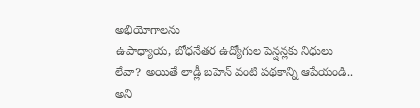అభియోగాలను
ఉపాధ్యాయ, బోధనేతర ఉద్యోగుల పెన్షన్లకు నిధులు లేవా? అయితే లాడ్లీ బహెన్ వంటి పథకాన్ని ఆపేయండి.. అని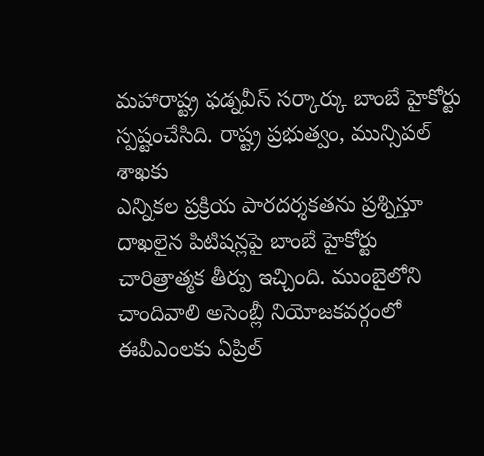మహారాష్ట్ర ఫడ్నవీస్ సర్కార్కు బాంబే హైకోర్టు స్పష్టంచేసిది. రాష్ట్ర ప్రభుత్వం, మున్సిపల్ శాఖకు
ఎన్నికల ప్రక్రియ పారదర్శకతను ప్రశ్నిస్తూ దాఖలైన పిటిషన్లపై బాంబే హైకోర్టు చారిత్రాత్మక తీర్పు ఇచ్చింది. ముంబైలోని చాందివాలి అసెంబ్లీ నియోజకవర్గంలో ఈవీఎంలకు ఏప్రిల్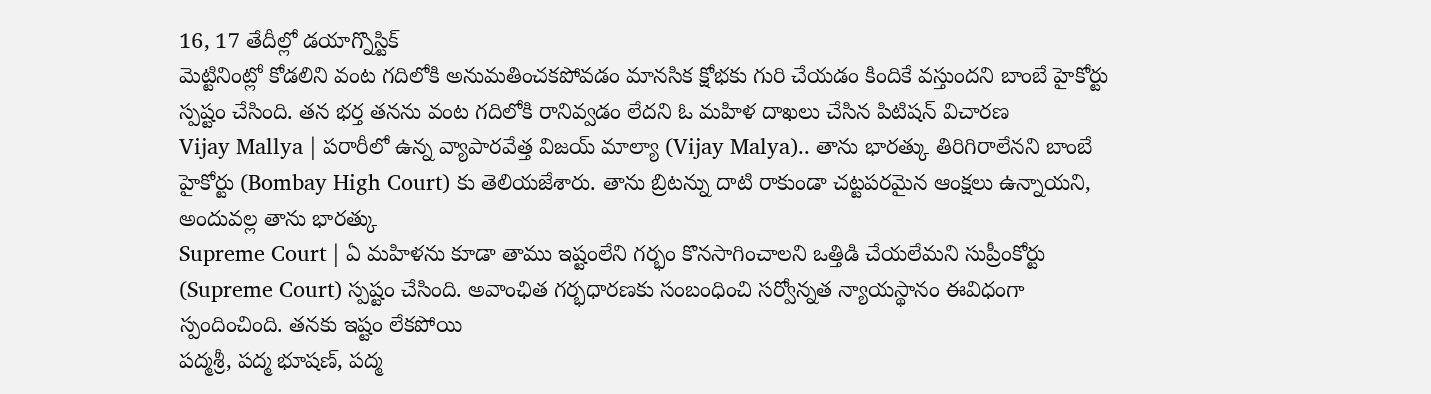16, 17 తేదీల్లో డయాగ్నొస్టిక్
మెట్టినింట్లో కోడలిని వంట గదిలోకి అనుమతించకపోవడం మానసిక క్షోభకు గురి చేయడం కిందికే వస్తుందని బాంబే హైకోర్టు స్పష్టం చేసింది. తన భర్త తనను వంట గదిలోకి రానివ్వడం లేదని ఓ మహిళ దాఖలు చేసిన పిటిషన్ విచారణ
Vijay Mallya | పరారీలో ఉన్న వ్యాపారవేత్త విజయ్ మాల్యా (Vijay Malya).. తాను భారత్కు తిరిగిరాలేనని బాంబే హైకోర్టు (Bombay High Court) కు తెలియజేశారు. తాను బ్రిటన్ను దాటి రాకుండా చట్టపరమైన ఆంక్షలు ఉన్నాయని, అందువల్ల తాను భారత్కు
Supreme Court | ఏ మహిళను కూడా తాము ఇష్టంలేని గర్భం కొనసాగించాలని ఒత్తిడి చేయలేమని సుప్రీంకోర్టు (Supreme Court) స్పష్టం చేసింది. అవాంఛిత గర్భధారణకు సంబంధించి సర్వోన్నత న్యాయస్థానం ఈవిధంగా స్పందించింది. తనకు ఇష్టం లేకపోయి
పద్మశ్రీ, పద్మ భూషణ్, పద్మ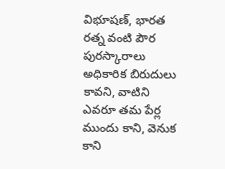విభూషణ్, భారత రత్న వంటి పౌర పురస్కారాలు అధికారిక బిరుదులు కావని, వాటిని ఎవరూ తమ పేర్ల ముందు కాని, వెనుక కాని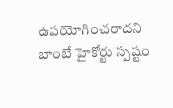ఉపయోగించరాదని బాంబే హైకోర్టు స్పష్టం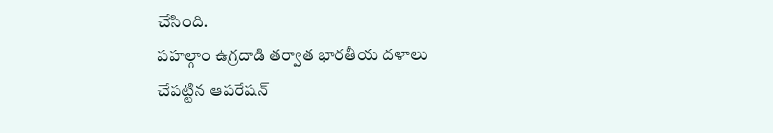చేసింది.
పహల్గాం ఉగ్రదాడి తర్వాత భారతీయ దళాలు చేపట్టిన ఆపరేషన్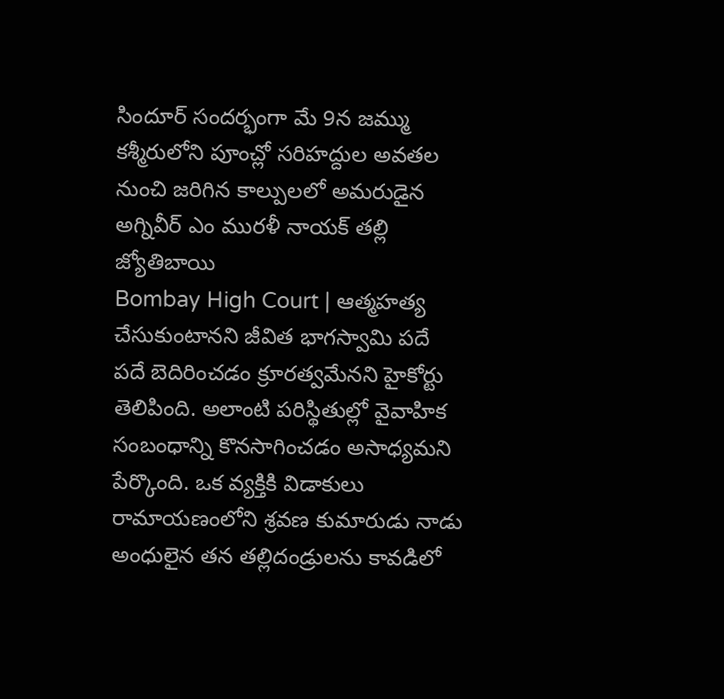సిందూర్ సందర్భంగా మే 9న జమ్ము కశ్మీరులోని పూంచ్లో సరిహద్దుల అవతల నుంచి జరిగిన కాల్పులలో అమరుడైన అగ్నివీర్ ఎం మురళీ నాయక్ తల్లి జ్యోతిబాయి
Bombay High Court | ఆత్మహత్య చేసుకుంటానని జీవిత భాగస్వామి పదే పదే బెదిరించడం క్రూరత్వమేనని హైకోర్టు తెలిపింది. అలాంటి పరిస్థితుల్లో వైవాహిక సంబంధాన్ని కొనసాగించడం అసాధ్యమని పేర్కొంది. ఒక వ్యక్తికి విడాకులు
రామాయణంలోని శ్రవణ కుమారుడు నాడు అంధులైన తన తల్లిదండ్రులను కావడిలో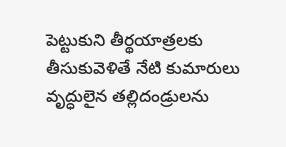పెట్టుకుని తీర్థయాత్రలకు తీసుకువెళితే నేటి కుమారులు వృద్ధులైన తల్లిదండ్రులను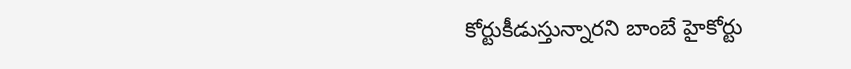కోర్టుకీడుస్తున్నారని బాంబే హైకోర్టు